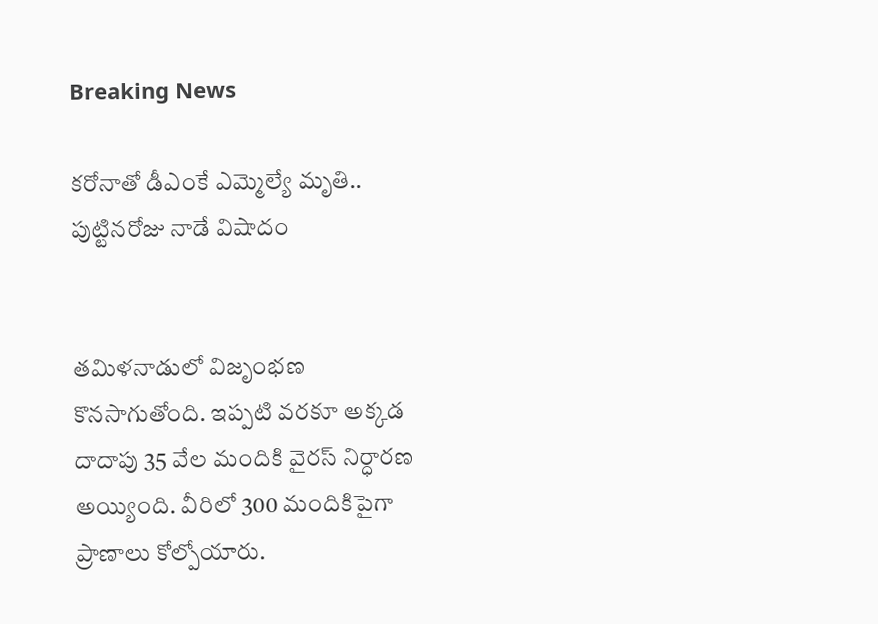Breaking News

కరోనాతో డీఎంకే ఎమ్మెల్యే మృతి.. పుట్టినరోజు నాడే విషాదం


తమిళనాడులో విజృంభణ కొనసాగుతోంది. ఇప్పటి వరకూ అక్కడ దాదాపు 35 వేల మందికి వైరస్ నిర్ధారణ అయ్యింది. వీరిలో 300 మందికిపైగా ప్రాణాలు కోల్పోయారు.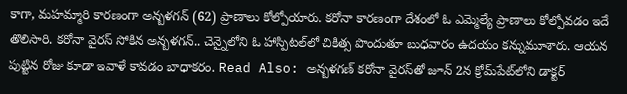కాగా, మహమ్మారి కారణంగా అన్బళగన్ (62) ప్రాణాలు కోల్పోయారు. కరోనా కారణంగా దేశంలో ఓ ఎమ్మెల్యే ప్రాణాలు కోల్పోవడం ఇదే తొలిసారి. కరోనా వైరస్‌ సోకిన అన్బళగన్.. చెన్నైలోని ఓ హాస్పిటల్‌లో చికిత్స పొందుతూ బుధవారం ఉదయం కన్నుమూశారు. ఆయన పుట్టిన రోజు కూడా ఇవాళే కావడం బాధాకరం. Read Also: అన్బళగణ్ కరోనా వైరస్‌తో జూన్ 2న క్రోమ్‌పేట్‌లోని డాక్టర్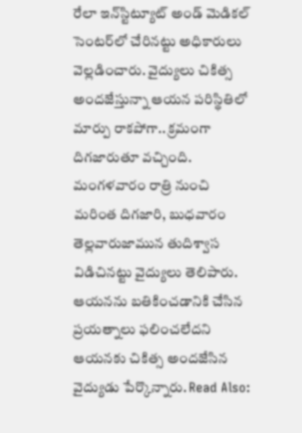రేలా ఇన్‌స్టిట్యూట్ అండ్ మెడికల్ సెంటర్‌లో చేరినట్టు అధికారులు వెల్లడించారు. వైద్యులు చికిత్స అందజేస్తున్నా ఆయన పరిస్థితిలో మార్పు రాకపోగా.. క్రమంగా దిగజారుతూ వచ్చింది. మంగళవారం రాత్రి నుంచి మరింత దిగజారి, బుధవారం తెల్లవారుజామున తుదిశ్వాస విడిచినట్టు వైద్యులు తెలిపారు. ఆయనను బతికించడానికి చేసిన ప్రయత్నాలు ఫలించలేదని ఆయనకు చికిత్స అందజేసిన వైద్యుడు పేర్కొన్నారు. Read Also: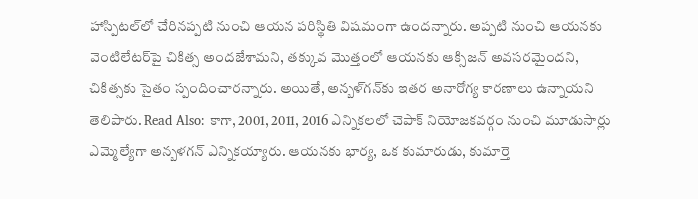హాస్పిటల్‌లో చేరినప్పటి నుంచి ఆయన పరిస్థితి విషమంగా ఉందన్నారు. అప్పటి నుంచి ఆయనకు వెంటిలేటర్‌పై చికిత్స అందజేశామని, తక్కువ మొత్తంలో ఆయనకు ఆక్సిజన్ అవసరమైందని, చికిత్సకు సైతం స్పందించారన్నారు. అయితే, అన్బళ్‌గన్‌కు ఇతర అనారోగ్య కారణాలు ఉన్నాయని తెలిపారు. Read Also: కాగా, 2001, 2011, 2016 ఎన్నికలలో చెపాక్ నియోజకవర్గం నుంచి మూడుసార్లు ఎమ్మెల్యేగా అన్బళగన్ ఎన్నికయ్యారు. ఆయనకు భార్య, ఒక కుమారుడు, కుమార్తె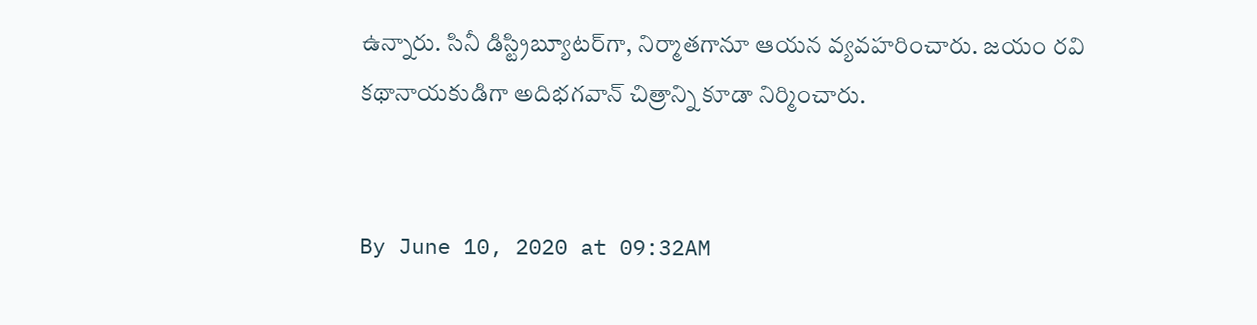ఉన్నారు. సినీ డిస్ట్రిబ్యూటర్‌గా, నిర్మాతగానూ ఆయన వ్యవహరించారు. జయం రవి కథానాయకుడిగా అదిభగవాన్ చిత్రాన్ని కూడా నిర్మించారు.


By June 10, 2020 at 09:32AM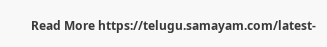Read More https://telugu.samayam.com/latest-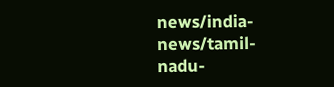news/india-news/tamil-nadu-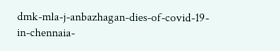dmk-mla-j-anbazhagan-dies-of-covid-19-in-chennaia-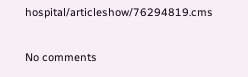hospital/articleshow/76294819.cms

No comments